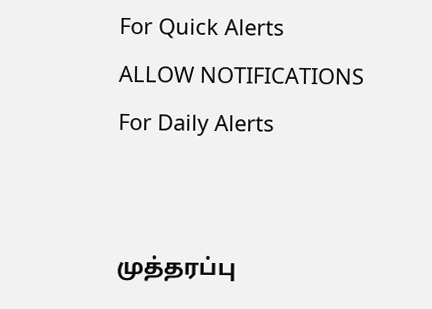For Quick Alerts
ALLOW NOTIFICATIONS
For Daily Alerts


முத்தரப்பு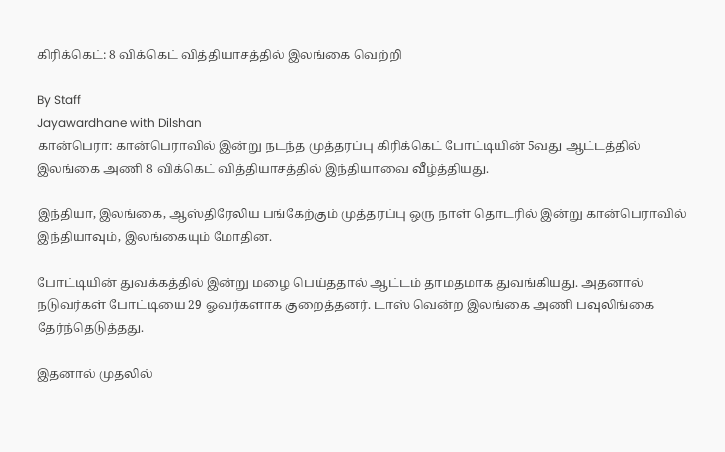கிரிக்கெட்: 8 விக்கெட் வித்தியாசத்தில் இலங்கை வெற்றி

By Staff
Jayawardhane with Dilshan
கான்பெரா: கான்பெராவில் இன்று நடந்த முத்தரப்பு கிரிக்கெட் போட்டியின் 5வது ஆட்டத்தில் இலங்கை அணி 8 விக்கெட் வித்தியாசத்தில் இந்தியாவை வீழ்த்தியது.

இந்தியா, இலங்கை, ஆஸ்திரேலிய பங்கேற்கும் முத்தரப்பு ஒரு நாள் தொடரில் இன்று கான்பெராவில் இந்தியாவும், இலங்கையும் மோதின.

போட்டியின் துவக்கத்தில் இன்று மழை பெய்ததால் ஆட்டம் தாமதமாக துவங்கியது. அதனால் நடுவர்கள் போட்டியை 29 ஓவர்களாக குறைத்தனர். டாஸ் வென்ற இலங்கை அணி பவுலிங்கை தேர்ந்தெடுத்தது.

இதனால் முதலில்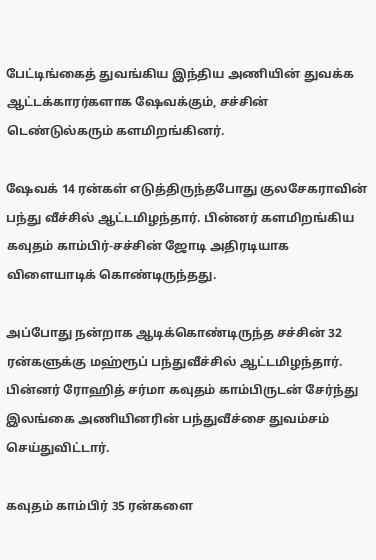பேட்டிங்கைத் துவங்கிய இந்திய அணியின் துவக்க ஆட்டக்காரர்களாக ஷேவக்கும், சச்சின் டெண்டுல்கரும் களமிறங்கினர்.

ஷேவக் 14 ரன்கள் எடுத்திருந்தபோது குலசேகராவின் பந்து வீச்சில் ஆட்டமிழந்தார். பின்னர் களமிறங்கிய கவுதம் காம்பிர்-சச்சின் ஜோடி அதிரடியாக விளையாடிக் கொண்டிருந்தது.

அப்போது நன்றாக ஆடிக்கொண்டிருந்த சச்சின் 32 ரன்களுக்கு மஹ்ரூப் பந்துவீச்சில் ஆட்டமிழந்தார். பின்னர் ரோஹித் சர்மா கவுதம் காம்பிருடன் சேர்ந்து இலங்கை அணியினரின் பந்துவீச்சை துவம்சம் செய்துவிட்டார்.

கவுதம் காம்பிர் 35 ரன்களை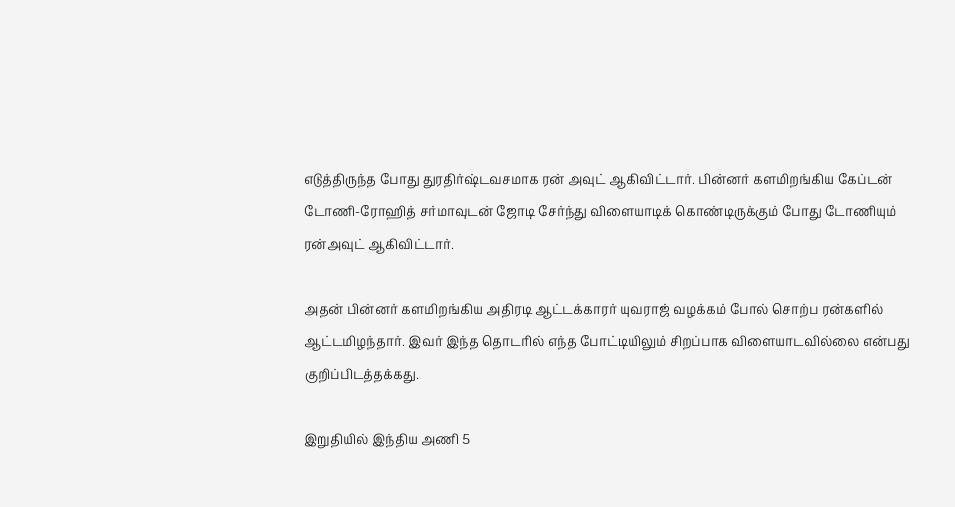எடுத்திருந்த போது துரதிர்ஷ்டவசமாக ரன் அவுட் ஆகிவிட்டார். பின்னர் களமிறங்கிய கேப்டன் டோணி-ரோஹித் சர்மாவுடன் ஜோடி சேர்ந்து விளையாடிக் கொண்டிருக்கும் போது டோணியும் ரன்அவுட் ஆகிவிட்டார்.

அதன் பின்னர் களமிறங்கிய அதிரடி ஆட்டக்காரர் யுவராஜ் வழக்கம் போல் சொற்ப ரன்களில் ஆட்டமிழந்தார். இவர் இந்த தொடரில் எந்த போட்டியிலும் சிறப்பாக விளையாடவில்லை என்பது குறிப்பிடத்தக்கது.

இறுதியில் இந்திய அணி 5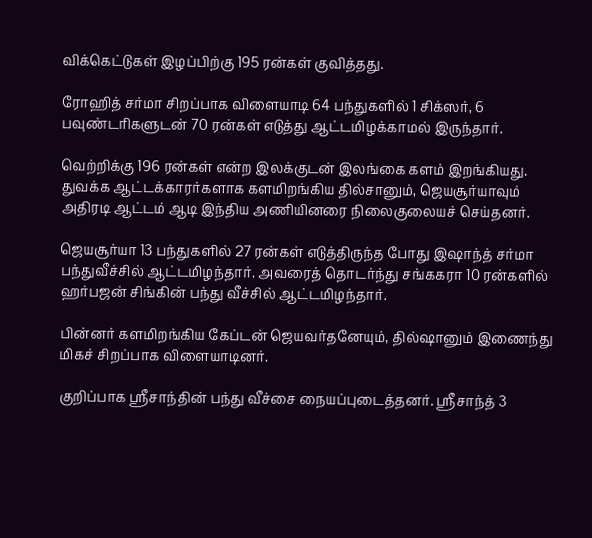விக்கெட்டுகள் இழப்பிற்கு 195 ரன்கள் குவித்தது.

ரோஹித் சர்மா சிறப்பாக விளையாடி 64 பந்துகளில் 1 சிக்ஸர், 6 பவுண்டரிகளுடன் 70 ரன்கள் எடுத்து ஆட்டமிழக்காமல் இருந்தார்.

வெற்றிக்கு 196 ரன்கள் என்ற இலக்குடன் இலங்கை களம் இறங்கியது. துவக்க ஆட்டக்காரர்களாக களமிறங்கிய தில்சானும், ஜெயசூர்யாவும் அதிரடி ஆட்டம் ஆடி இந்திய அணியினரை நிலைகுலையச் செய்தனர்.

ஜெயசூர்யா 13 பந்துகளில் 27 ரன்கள் எடுத்திருந்த போது இஷாந்த் சர்மா பந்துவீச்சில் ஆட்டமிழந்தார். அவரைத் தொடர்ந்து சங்ககரா 10 ரன்களில் ஹர்பஜன் சிங்கின் பந்து வீச்சில் ஆட்டமிழந்தார்.

பின்னர் களமிறங்கிய கேப்டன் ஜெயவர்தனேயும், தில்ஷானும் இணைந்து மிகச் சிறப்பாக விளையாடினர்.

குறிப்பாக ஸ்ரீசாந்தின் பந்து வீச்சை நையப்புடைத்தனர். ஸ்ரீசாந்த் 3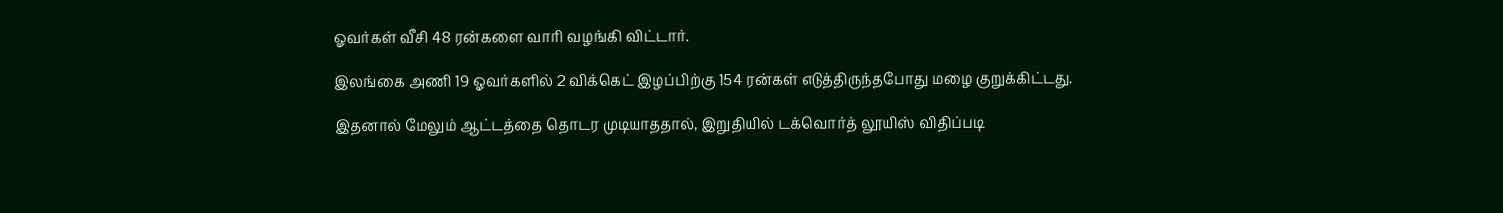ஓவர்கள் வீசி 48 ரன்களை வாரி வழங்கி விட்டார்.

இலங்கை அணி 19 ஓவர்களில் 2 விக்கெட் இழப்பிற்கு 154 ரன்கள் எடுத்திருந்தபோது மழை குறுக்கிட்டது.

இதனால் மேலும் ஆட்டத்தை தொடர முடியாததால், இறுதியில் டக்வொர்த் லூயிஸ் விதிப்படி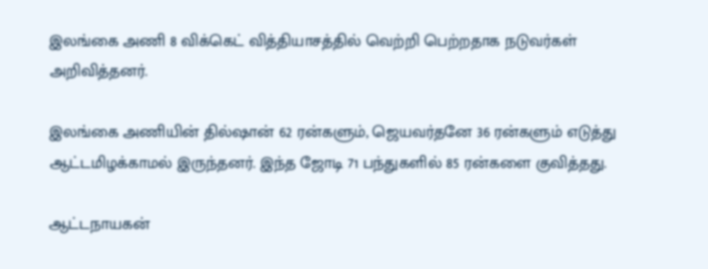இலங்கை அணி 8 விக்கெட் வித்தியாசத்தில் வெற்றி பெற்றதாக நடுவர்கள் அறிவித்தனர்.

இலங்கை அணியின் தில்ஷான் 62 ரன்களும், ஜெயவர்தனே 36 ரன்களும் எடுத்து ஆட்டமிழக்காமல் இருந்தனர். இந்த ஜோடி 71 பந்துகளில் 85 ரன்களை குவித்தது.

ஆட்டநாயகன்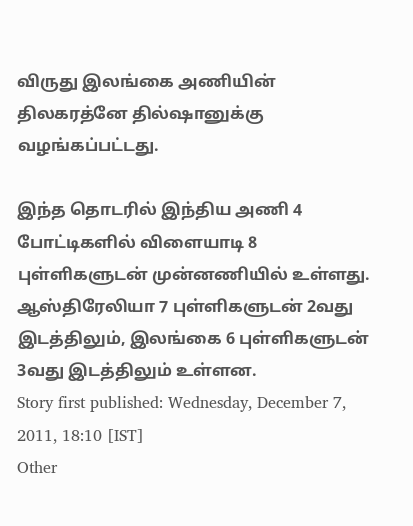விருது இலங்கை அணியின் திலகரத்னே தில்ஷானுக்கு வழங்கப்பட்டது.

இந்த தொடரில் இந்திய அணி 4 போட்டிகளில் விளையாடி 8 புள்ளிகளுடன் முன்னணியில் உள்ளது. ஆஸ்திரேலியா 7 புள்ளிகளுடன் 2வது இடத்திலும், இலங்கை 6 புள்ளிகளுடன் 3வது இடத்திலும் உள்ளன.
Story first published: Wednesday, December 7, 2011, 18:10 [IST]
Other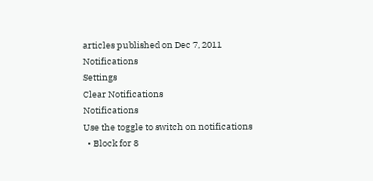articles published on Dec 7, 2011
Notifications
Settings
Clear Notifications
Notifications
Use the toggle to switch on notifications
  • Block for 8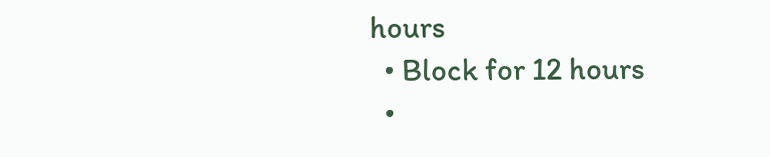hours
  • Block for 12 hours
  •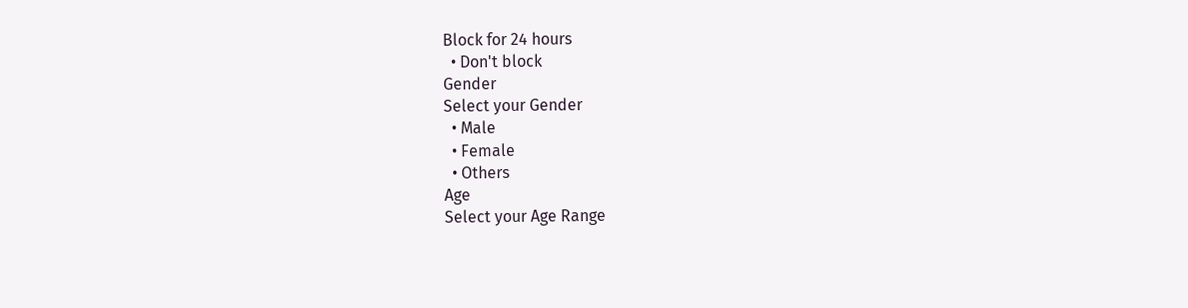Block for 24 hours
  • Don't block
Gender
Select your Gender
  • Male
  • Female
  • Others
Age
Select your Age Range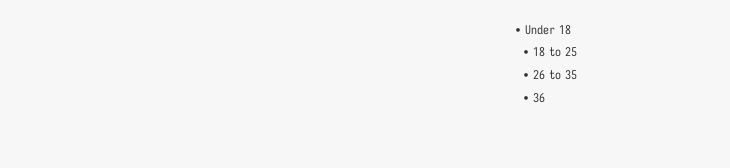• Under 18
  • 18 to 25
  • 26 to 35
  • 36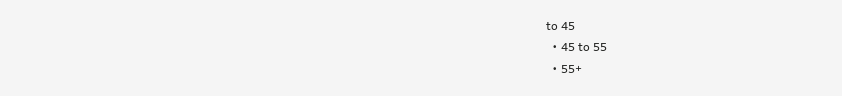to 45
  • 45 to 55
  • 55+